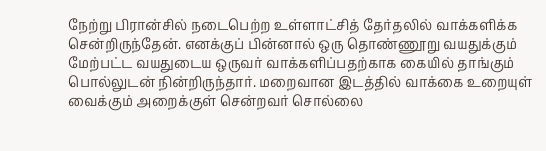நேற்று பிரான்சில் நடைபெற்ற உள்ளாட்சித் தேர்தலில் வாக்களிக்க சென்றிருந்தேன். எனக்குப் பின்னால் ஒரு தொண்ணூறு வயதுக்கும் மேற்பட்ட வயதுடைய ஒருவர் வாக்களிப்பதற்காக கையில் தாங்கும் பொல்லுடன் நின்றிருந்தார். மறைவான இடத்தில் வாக்கை உறையுள் வைக்கும் அறைக்குள் சென்றவர் சொல்லை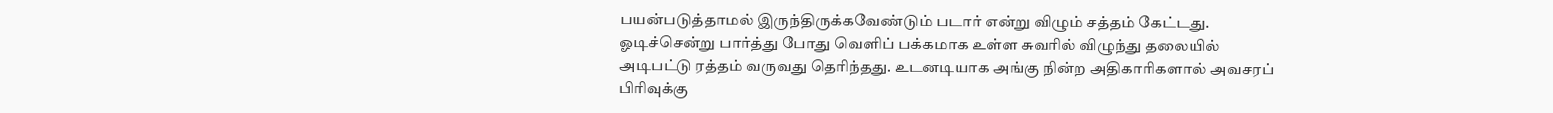பயன்படுத்தாமல் இருந்திருக்கவேண்டும் படார் என்று விழும் சத்தம் கேட்டது. ஓடிச்சென்று பார்த்து போது வெளிப் பக்கமாக உள்ள சுவரில் விழுந்து தலையில் அடிபட்டு ரத்தம் வருவது தெரிந்தது. உடனடியாக அங்கு நின்ற அதிகாரிகளால் அவசரப் பிரிவுக்கு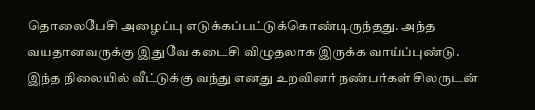தொலைபேசி அழைப்பு எடுக்கப்பட்டுக்கொண்டிருந்தது. அந்த வயதானவருக்கு இதுவே கடைசி விழுதலாக இருக்க வாய்ப்புண்டு.
இந்த நிலையில் வீட்டுக்கு வந்து எனது உறவினர் நண்பர்கள் சிலருடன்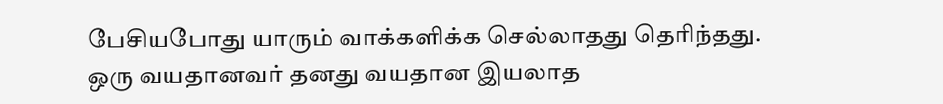பேசியபோது யாரும் வாக்களிக்க செல்லாதது தெரிந்தது.
ஒரு வயதானவர் தனது வயதான இயலாத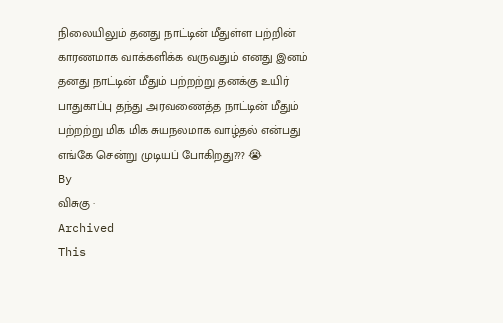நிலையிலும் தனது நாட்டின் மீதுள்ள பற்றின் காரணமாக வாக்களிக்க வருவதும் எனது இனம் தனது நாட்டின் மீதும் பற்றற்று தனக்கு உயிர் பாதுகாப்பு தந்து அரவணைத்த நாட்டின் மீதும் பற்றற்று மிக மிக சுயநலமாக வாழ்தல் என்பது எங்கே சென்று முடியப் போகிறது??? 😭
By
விசுகு ·
Archived
This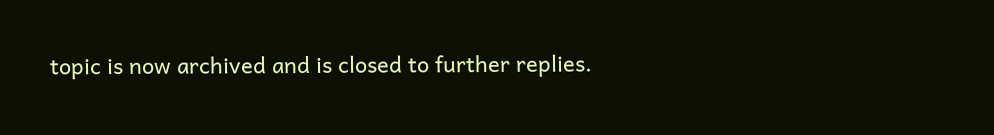topic is now archived and is closed to further replies.